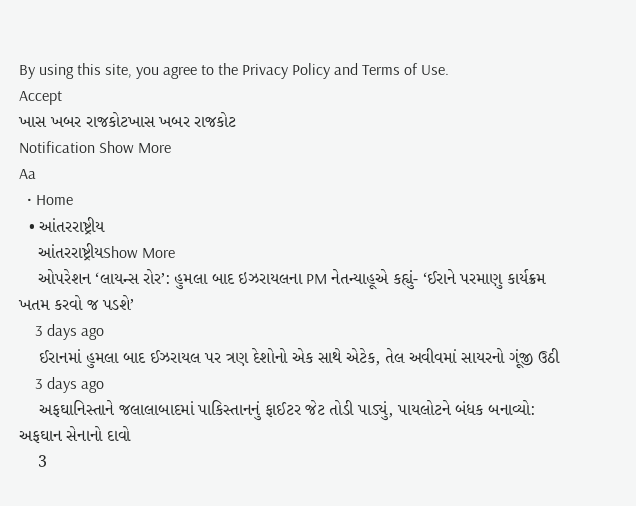By using this site, you agree to the Privacy Policy and Terms of Use.
Accept
ખાસ ખબર રાજકોટખાસ ખબર રાજકોટ
Notification Show More
Aa
  • Home
  • આંતરરાષ્ટ્રીય
    આંતરરાષ્ટ્રીયShow More
    ઓપરેશન ‘લાયન્સ રોર’: હુમલા બાદ ઇઝરાયલના PM નેતન્યાહૂએ કહ્યું- ‘ઈરાને પરમાણુ કાર્યક્રમ ખતમ કરવો જ પડશે’
    3 days ago
    ઈરાનમાં હુમલા બાદ ઈઝરાયલ પર ત્રણ દેશોનો એક સાથે એટેક, તેલ અવીવમાં સાયરનો ગૂંજી ઉઠી
    3 days ago
    અફઘાનિસ્તાને જલાલાબાદમાં પાકિસ્તાનનું ફાઈટર જેટ તોડી પાડ્યું, પાયલોટને બંધક બનાવ્યો: અફઘાન સેનાનો દાવો
    3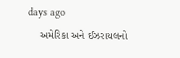days ago
    અમેરિકા અને ઈઝરાયલનો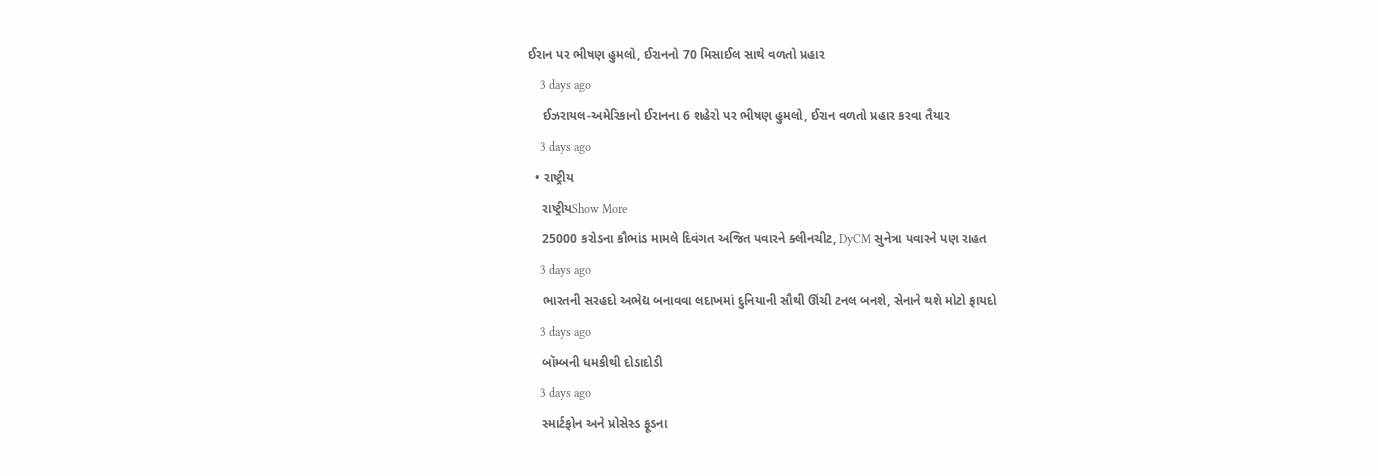ઈરાન પર ભીષણ હુમલો, ઈરાનનો 70 મિસાઈલ સાથે વળતો પ્રહાર
    3 days ago
    ઈઝરાયલ-અમેરિકાનો ઈરાનના 6 શહેરો પર ભીષણ હુમલો, ઈરાન વળતો પ્રહાર કરવા તૈયાર
    3 days ago
  • રાષ્ટ્રીય
    રાષ્ટ્રીયShow More
    25000 કરોડના કૌભાંડ મામલે દિવંગત અજિત પવારને ક્લીનચીટ, DyCM સુનેત્રા પવારને પણ રાહત
    3 days ago
    ભારતની સરહદો અભેદ્ય બનાવવા લદાખમાં દુનિયાની સૌથી ઊંચી ટનલ બનશે, સેનાને થશે મોટો ફાયદો
    3 days ago
    બૉમ્બની ધમકીથી દોડાદોડી
    3 days ago
    સ્માર્ટફોન અને પ્રોસેસ્ડ ફૂડના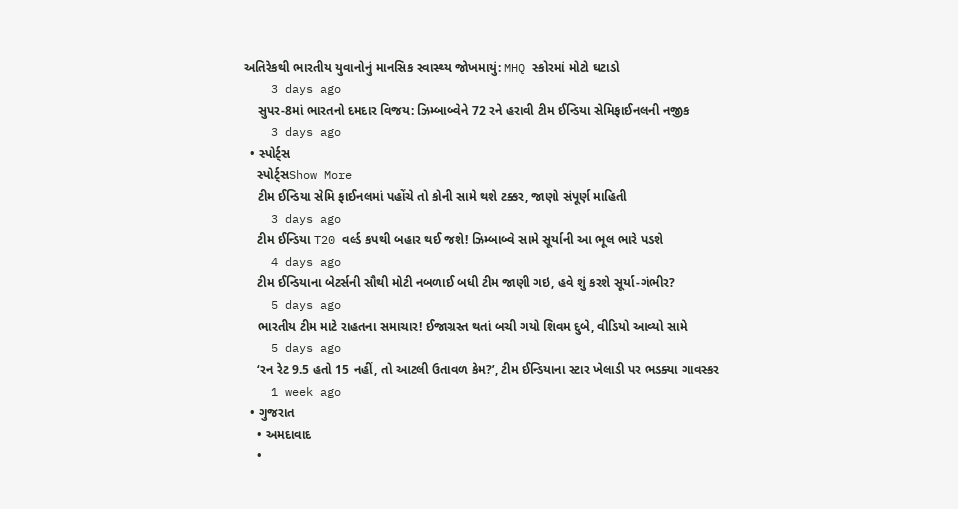અતિરેકથી ભારતીય યુવાનોનું માનસિક સ્વાસ્થ્ય જોખમાયું: MHQ સ્કોરમાં મોટો ઘટાડો
    3 days ago
    સુપર-8માં ભારતનો દમદાર વિજય: ઝિમ્બાબ્વેને 72 રને હરાવી ટીમ ઈન્ડિયા સેમિફાઈનલની નજીક
    3 days ago
  • સ્પોર્ટ્સ
    સ્પોર્ટ્સShow More
    ટીમ ઈન્ડિયા સેમિ ફાઈનલમાં પહોંચે તો કોની સામે થશે ટક્કર, જાણો સંપૂર્ણ માહિતી
    3 days ago
    ટીમ ઈન્ડિયા T20 વર્લ્ડ કપથી બહાર થઈ જશે! ઝિમ્બાબ્વે સામે સૂર્યાની આ ભૂલ ભારે પડશે
    4 days ago
    ટીમ ઈન્ડિયાના બેટર્સની સૌથી મોટી નબળાઈ બધી ટીમ જાણી ગઇ, હવે શું કરશે સૂર્યા-ગંભીર?
    5 days ago
    ભારતીય ટીમ માટે રાહતના સમાચાર! ઈજાગ્રસ્ત થતાં બચી ગયો શિવમ દુબે, વીડિયો આવ્યો સામે
    5 days ago
    ‘રન રેટ 9.5 હતો 15 નહીં, તો આટલી ઉતાવળ કેમ?’, ટીમ ઈન્ડિયાના સ્ટાર ખેલાડી પર ભડક્યા ગાવસ્કર
    1 week ago
  • ગુજરાત
    • અમદાવાદ
    •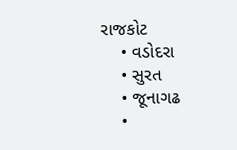રાજકોટ
    • વડોદરા
    • સુરત
    • જૂનાગઢ
    •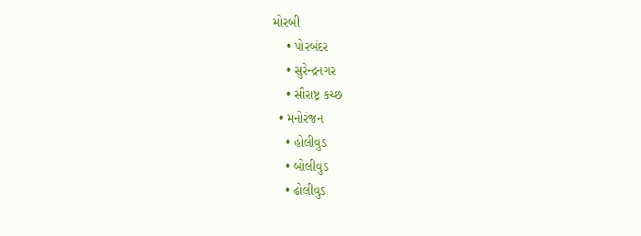મોરબી
    • પોરબંદર
    • સુરેન્દ્રનગર
    • સૌરાષ્ટ્ર કચ્છ
  • મનોરંજન
    • હોલીવુડ
    • બોલીવુડ
    • ઢોલીવુડ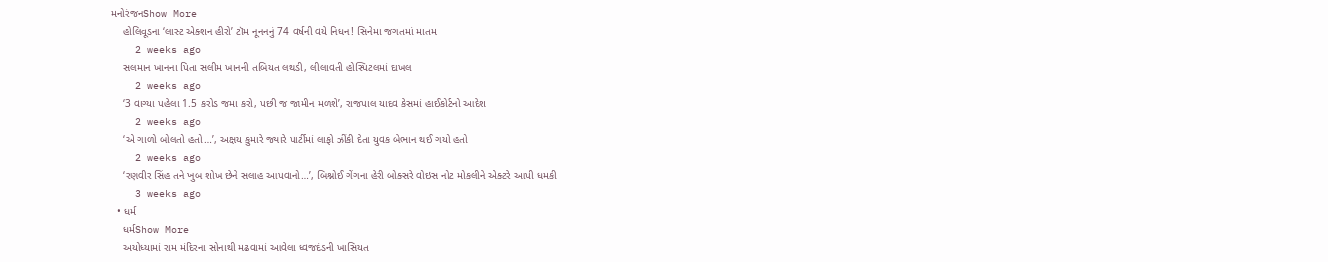મનોરંજનShow More
    હોલિવૂડના ‘લાસ્ટ એક્શન હીરો’ ટૉમ નૂનનનું 74 વર્ષની વયે નિધન! સિનેમા જગતમાં માતમ
    2 weeks ago
    સલમાન ખાનના પિતા સલીમ ખાનની તબિયત લથડી, લીલાવતી હોસ્પિટલમાં દાખલ
    2 weeks ago
    ‘3 વાગ્યા પહેલા 1.5 કરોડ જમા કરો, પછી જ જામીન મળશે’, રાજપાલ યાદવ કેસમાં હાઈકોર્ટનો આદેશ
    2 weeks ago
    ‘એ ગાળો બોલતો હતો…’, અક્ષય કુમારે જ્યારે પાર્ટીમાં લાફો ઝીંકી દેતા યુવક બેભાન થઈ ગયો હતો
    2 weeks ago
    ‘રણવીર સિંહ તને ખુબ શોખ છેને સલાહ આપવાનો…’, બિશ્નોઈ ગેંગના હેરી બોક્સરે વોઇસ નોટ મોકલીને એક્ટરે આપી ધમકી
    3 weeks ago
  • ધર્મ
    ધર્મShow More
    અયોધ્યામાં રામ મંદિરના સોનાથી મઢવામાં આવેલા ધ્વજદંડની ખાસિયત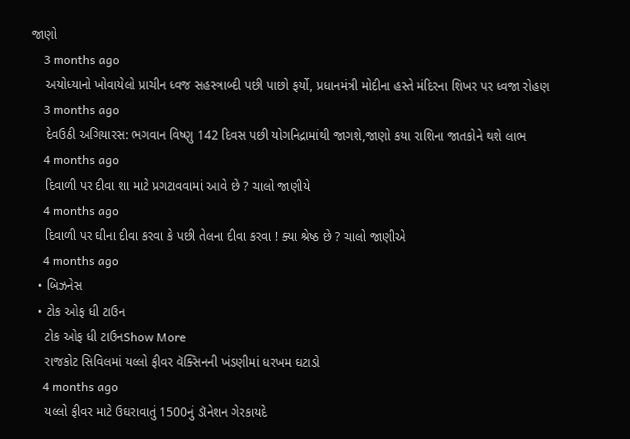જાણો
    3 months ago
    અયોધ્યાનો ખોવાયેલો પ્રાચીન ધ્વજ સહસ્ત્રાબ્દી પછી પાછો ફર્યો, પ્રધાનમંત્રી મોદીના હસ્તે મંદિરના શિખર પર ધ્વજા રોહણ
    3 months ago
    દેવઉઠી અગિયારસ: ભગવાન વિષ્ણુ 142 દિવસ પછી યોગનિદ્રામાંથી જાગશે,જાણો કયા રાશિના જાતકોને થશે લાભ
    4 months ago
    દિવાળી પર દીવા શા માટે પ્રગટાવવામાં આવે છે ? ચાલો જાણીયે
    4 months ago
    દિવાળી પર ઘીના દીવા કરવા કે પછી તેલના દીવા કરવા ! ક્યા શ્રેષ્ઠ છે ? ચાલો જાણીએ
    4 months ago
  • બિઝનેસ
  • ટોક ઓફ ધી ટાઉન
    ટોક ઓફ ધી ટાઉનShow More
    રાજકોટ સિવિલમાં યલ્લો ફીવર વૅક્સિનની ખંડણીમાં ધરખમ ઘટાડો
    4 months ago
    યલ્લો ફીવર માટે ઉઘરાવાતું 1500નું ડૉનેશન ગેરકાયદે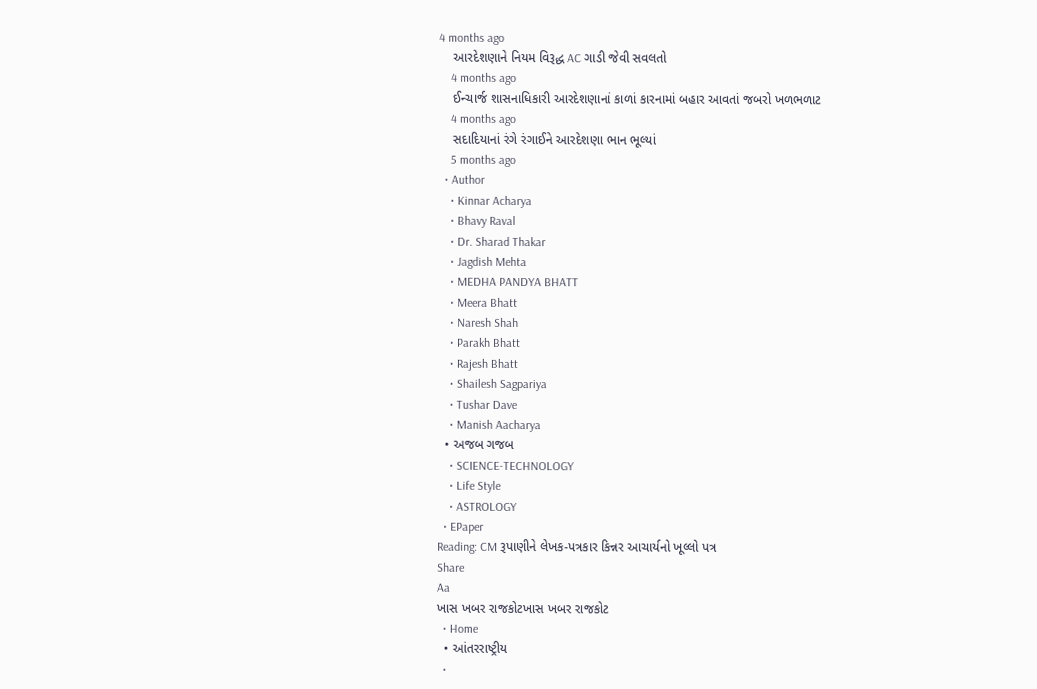4 months ago
    આરદેશણાને નિયમ વિરૂદ્ધ AC ગાડી જેવી સવલતો
    4 months ago
    ઈન્ચાર્જ શાસનાધિકારી આરદેશણાનાં કાળાં કારનામાં બહાર આવતાં જબરો ખળભળાટ
    4 months ago
    સદાદિયાનાં રંગે રંગાઈને આરદેશણા ભાન ભૂલ્યાં
    5 months ago
  • Author
    • Kinnar Acharya
    • Bhavy Raval
    • Dr. Sharad Thakar
    • Jagdish Mehta
    • MEDHA PANDYA BHATT
    • Meera Bhatt
    • Naresh Shah
    • Parakh Bhatt
    • Rajesh Bhatt
    • Shailesh Sagpariya
    • Tushar Dave
    • Manish Aacharya
  • અજબ ગજબ
    • SCIENCE-TECHNOLOGY
    • Life Style
    • ASTROLOGY
  • EPaper
Reading: CM રૂપાણીને લેખક-પત્રકાર કિન્નર આચાર્યનો ખૂલ્લો પત્ર
Share
Aa
ખાસ ખબર રાજકોટખાસ ખબર રાજકોટ
  • Home
  • આંતરરાષ્ટ્રીય
  •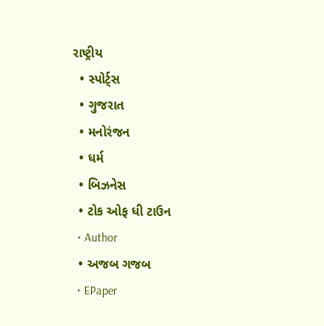રાષ્ટ્રીય
  • સ્પોર્ટ્સ
  • ગુજરાત
  • મનોરંજન
  • ધર્મ
  • બિઝનેસ
  • ટોક ઓફ ધી ટાઉન
  • Author
  • અજબ ગજબ
  • EPaper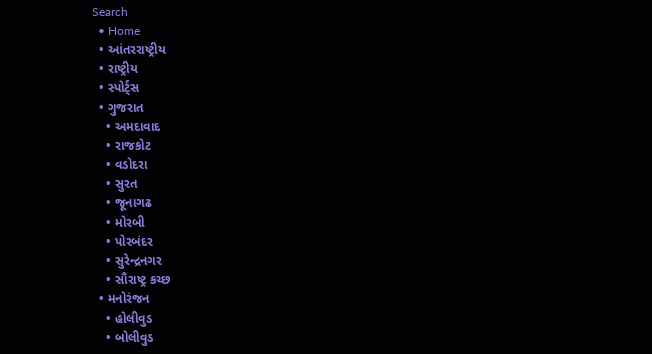Search
  • Home
  • આંતરરાષ્ટ્રીય
  • રાષ્ટ્રીય
  • સ્પોર્ટ્સ
  • ગુજરાત
    • અમદાવાદ
    • રાજકોટ
    • વડોદરા
    • સુરત
    • જૂનાગઢ
    • મોરબી
    • પોરબંદર
    • સુરેન્દ્રનગર
    • સૌરાષ્ટ્ર કચ્છ
  • મનોરંજન
    • હોલીવુડ
    • બોલીવુડ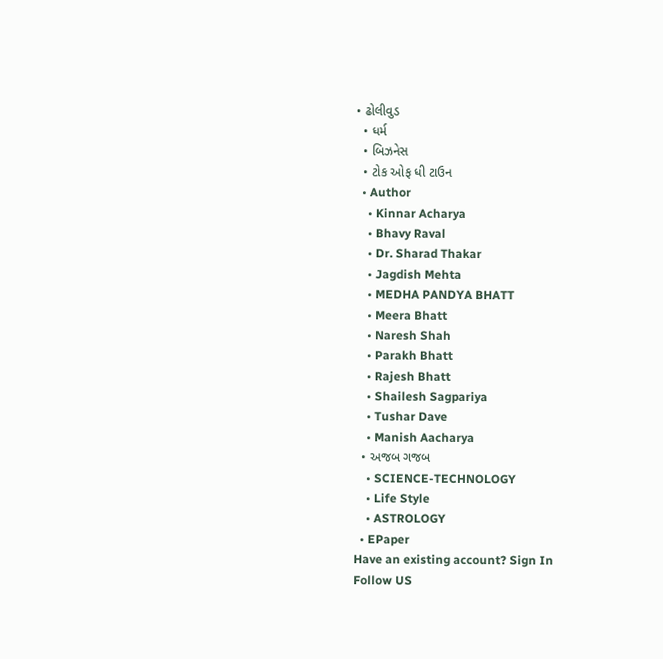• ઢોલીવુડ
  • ધર્મ
  • બિઝનેસ
  • ટોક ઓફ ધી ટાઉન
  • Author
    • Kinnar Acharya
    • Bhavy Raval
    • Dr. Sharad Thakar
    • Jagdish Mehta
    • MEDHA PANDYA BHATT
    • Meera Bhatt
    • Naresh Shah
    • Parakh Bhatt
    • Rajesh Bhatt
    • Shailesh Sagpariya
    • Tushar Dave
    • Manish Aacharya
  • અજબ ગજબ
    • SCIENCE-TECHNOLOGY
    • Life Style
    • ASTROLOGY
  • EPaper
Have an existing account? Sign In
Follow US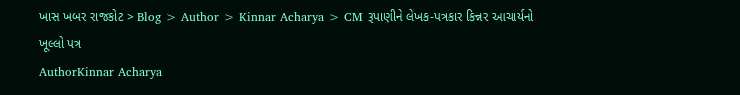ખાસ ખબર રાજકોટ > Blog > Author > Kinnar Acharya > CM રૂપાણીને લેખક-પત્રકાર કિન્નર આચાર્યનો ખૂલ્લો પત્ર
AuthorKinnar Acharya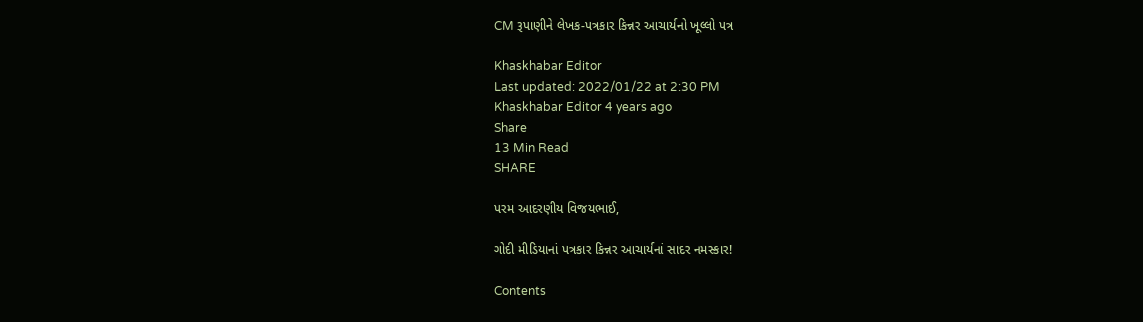CM રૂપાણીને લેખક-પત્રકાર કિન્નર આચાર્યનો ખૂલ્લો પત્ર

Khaskhabar Editor
Last updated: 2022/01/22 at 2:30 PM
Khaskhabar Editor 4 years ago
Share
13 Min Read
SHARE

પરમ આદરણીય વિજયભાઈ,

ગોદી મીડિયાનાં પત્રકાર કિન્નર આચાર્યનાં સાદર નમસ્કાર!

Contents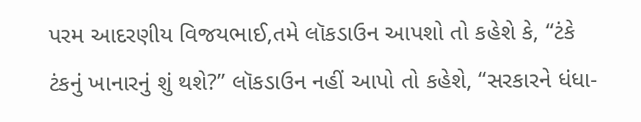પરમ આદરણીય વિજયભાઈ,તમે લૉકડાઉન આપશો તો કહેશે કે, “ટંકે ટંકનું ખાનારનું શું થશે?” લૉકડાઉન નહીં આપો તો કહેશે, “સરકારને ધંધા-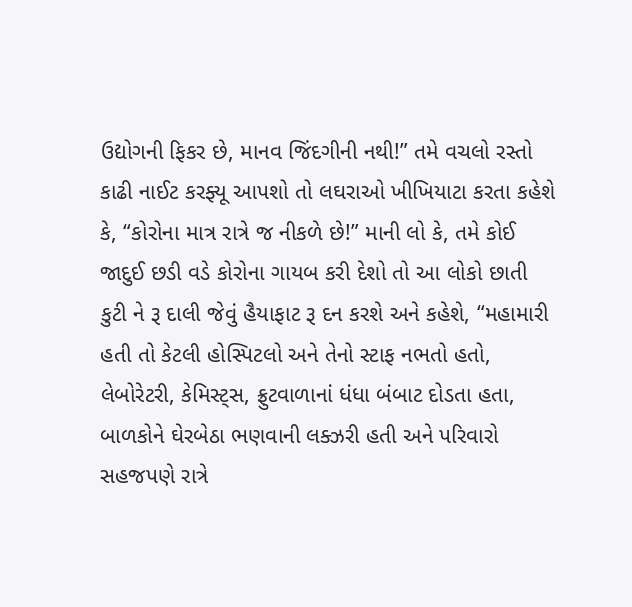ઉદ્યોગની ફિકર છે, માનવ જિંદગીની નથી!” તમે વચલો રસ્તો કાઢી નાઈટ કરફ્યૂ આપશો તો લઘરાઓ ખીખિયાટા કરતા કહેશે કે, “કોરોના માત્ર રાત્રે જ નીકળે છે!” માની લો કે, તમે કોઈ જાદુઈ છડી વડે કોરોના ગાયબ કરી દેશો તો આ લોકો છાતી કુટી ને રૂ દાલી જેવું હૈયાફાટ રૂ દન કરશે અને કહેશે, “મહામારી હતી તો કેટલી હોસ્પિટલો અને તેનો સ્ટાફ નભતો હતો, લેબોરેટરી, કેમિસ્ટ્સ, ફ્રુટવાળાનાં ધંધા બંબાટ દોડતા હતા, બાળકોને ઘેરબેઠા ભણવાની લક્ઝરી હતી અને પરિવારો સહજપણે રાત્રે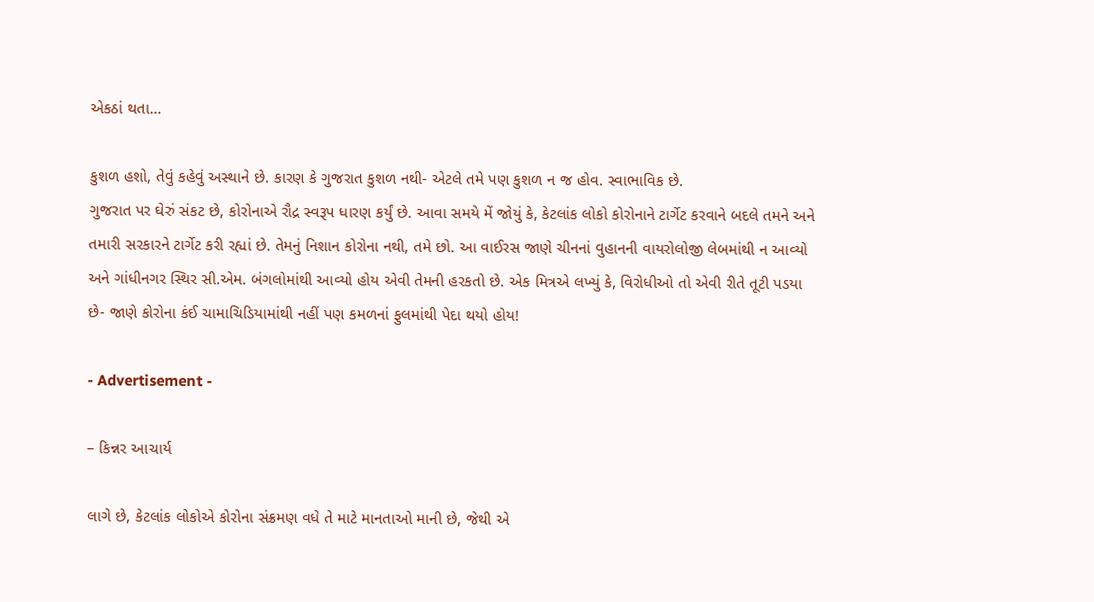એકઠાં થતા…

કુશળ હશો, તેવું કહેવું અસ્થાને છે. કારણ કે ગુજરાત કુશળ નથી- એટલે તમે પણ કુશળ ન જ હોવ. સ્વાભાવિક છે.
ગુજરાત પર ઘેરું સંકટ છે, કોરોનાએ રૌદ્ર સ્વરૂપ ધારણ કર્યું છે. આવા સમયે મેં જોયું કે, કેટલાંક લોકો કોરોનાને ટાર્ગેટ કરવાને બદલે તમને અને તમારી સરકારને ટાર્ગેટ કરી રહ્યાં છે. તેમનું નિશાન કોરોના નથી, તમે છો. આ વાઈરસ જાણે ચીનનાં વુહાનની વાયરોલોજી લેબમાંથી ન આવ્યો અને ગાંધીનગર સ્થિર સી.એમ. બંગલોમાંથી આવ્યો હોય એવી તેમની હરકતો છે. એક મિત્રએ લખ્યું કે, વિરોધીઓ તો એવી રીતે તૂટી પડયા છે- જાણે કોરોના કંઈ ચામાચિડિયામાંથી નહીં પણ કમળનાં ફુલમાંથી પેદા થયો હોય!

- Advertisement -

– કિન્નર આચાર્ય

લાગે છે, કેટલાંક લોકોએ કોરોના સંક્રમણ વધે તે માટે માનતાઓ માની છે, જેથી એ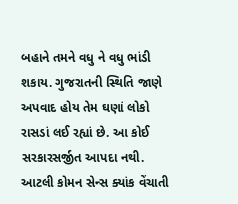બહાને તમને વધુ ને વધુ ભાંડી શકાય. ગુજરાતની સ્થિતિ જાણે અપવાદ હોય તેમ ઘણાં લોકો રાસડાં લઈ રહ્યાં છે. આ કોઈ સરકારસર્જીત આપદા નથી. આટલી કોમન સેન્સ ક્યાંક વેંચાતી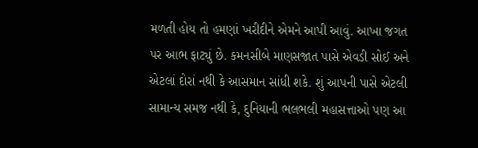મળતી હોય તો હમણાં ખરીદીને એમને આપી આવું. આખા જગત પર આભ ફાટ્યું છે. કમનસીબે માણસજાત પાસે એવડી સોઈ અને એટલાં દોરાં નથી કે આસમાન સાંધી શકે. શું આપની પાસે એટલી સામાન્ય સમજ નથી કે, દુનિયાની ભલભલી મહાસત્તાઓ પણ આ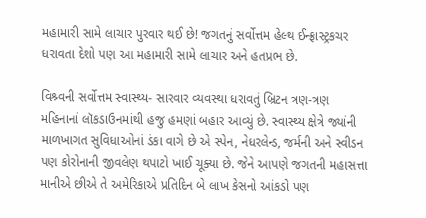મહામારી સામે લાચાર પુરવાર થઈ છે! જગતનું સર્વોત્તમ હેલ્થ ઈન્ફ્રાસ્ટ્રકચર ધરાવતા દેશો પણ આ મહામારી સામે લાચાર અને હતપ્રભ છે.

વિશ્ર્વની સર્વોત્તમ સ્વાસ્થ્ય- સારવાર વ્યવસ્થા ધરાવતું બ્રિટન ત્રણ-ત્રણ મહિનાનાં લૉકડાઉનમાંથી હજુ હમણાં બહાર આવ્યું છે. સ્વાસ્થ્ય ક્ષેત્રે જ્યાંની માળખાગત સુવિધાઓનાં ડંકા વાગે છે એ સ્પેન, નેધરલેન્ડ, જર્મની અને સ્વીડન પણ કોરોનાની જીવલેણ થપાટો ખાઈ ચૂક્યા છે. જેને આપણે જગતની મહાસત્તા માનીએ છીએ તે અમેરિકાએ પ્રતિદિન બે લાખ કેસનો આંકડો પણ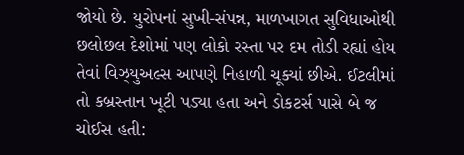જોયો છે. યુરોપનાં સુખી-સંપન્ન, માળખાગત સુવિધાઓથી છલોછલ દેશોમાં પણ લોકો રસ્તા પર દમ તોડી રહ્યાં હોય તેવાં વિઝ્યુઅલ્સ આપણે નિહાળી ચૂક્યાં છીએ. ઈટલીમાં તો કબ્રસ્તાન ખૂટી પડ્યા હતા અને ડોકટર્સ પાસે બે જ ચોઈસ હતી: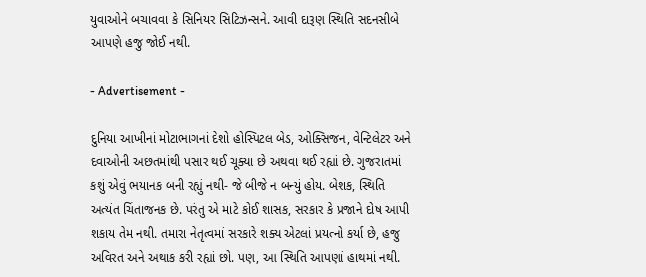યુવાઓને બચાવવા કે સિનિયર સિટિઝન્સને. આવી દારૂણ સ્થિતિ સદનસીબે આપણે હજુ જોઈ નથી.

- Advertisement -

દુનિયા આખીનાં મોટાભાગનાં દેશો હોસ્પિટલ બેડ, ઓક્સિજન, વેન્ટિલેટર અને દવાઓની અછતમાંથી પસાર થઈ ચૂક્યા છે અથવા થઈ રહ્યાં છે. ગુજરાતમાં કશું એવું ભયાનક બની રહ્યું નથી- જે બીજે ન બન્યું હોય. બેશક, સ્થિતિ અત્યંત ચિંતાજનક છે. પરંતુ એ માટે કોઈ શાસક, સરકાર કે પ્રજાને દોષ આપી શકાય તેમ નથી. તમારા નેતૃત્વમાં સરકારે શક્ય એટલાં પ્રયત્નો કર્યા છે, હજુ અવિરત અને અથાક કરી રહ્યાં છો. પણ, આ સ્થિતિ આપણાં હાથમાં નથી.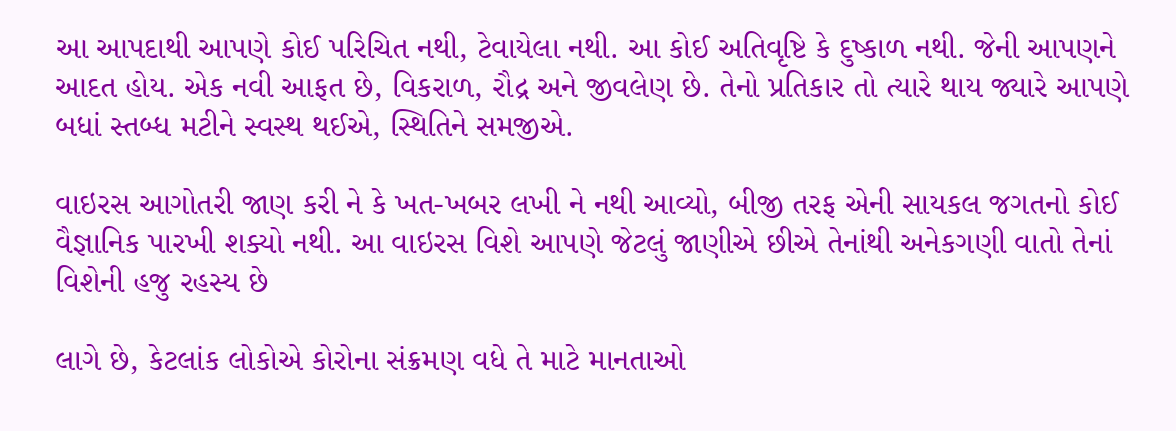આ આપદાથી આપણે કોઈ પરિચિત નથી, ટેવાયેલા નથી. આ કોઈ અતિવૃષ્ટિ કે દુષ્કાળ નથી. જેની આપણને આદત હોય. એક નવી આફત છે, વિકરાળ, રૌદ્ર અને જીવલેણ છે. તેનો પ્રતિકાર તો ત્યારે થાય જ્યારે આપણે બધાં સ્તબ્ધ મટીને સ્વસ્થ થઈએ, સ્થિતિને સમજીએ.

વાઇરસ આગોતરી જાણ કરી ને કે ખત-ખબર લખી ને નથી આવ્યો, બીજી તરફ એની સાયકલ જગતનો કોઈ વૈજ્ઞાનિક પારખી શક્યો નથી. આ વાઇરસ વિશે આપણે જેટલું જાણીએ છીએ તેનાંથી અનેકગણી વાતો તેનાં વિશેની હજુ રહસ્ય છે

લાગે છે, કેટલાંક લોકોએ કોરોના સંક્રમણ વધે તે માટે માનતાઓ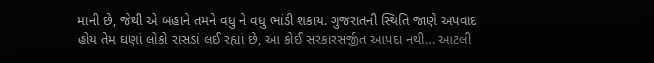માની છે, જેથી એ બહાને તમને વધુ ને વધુ ભાંડી શકાય. ગુજરાતની સ્થિતિ જાણે અપવાદ હોય તેમ ઘણાં લોકો રાસડાં લઈ રહ્યાં છે, આ કોઈ સરકારસર્જીત આપદા નથી… આટલી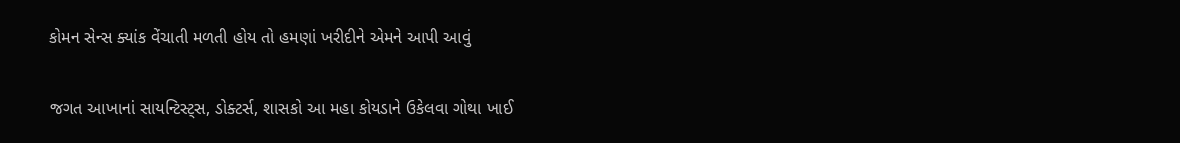કોમન સેન્સ ક્યાંક વેંચાતી મળતી હોય તો હમણાં ખરીદીને એમને આપી આવું

જગત આખાનાં સાયન્ટિસ્ટ્સ, ડોક્ટર્સ, શાસકો આ મહા કોયડાને ઉકેલવા ગોથા ખાઈ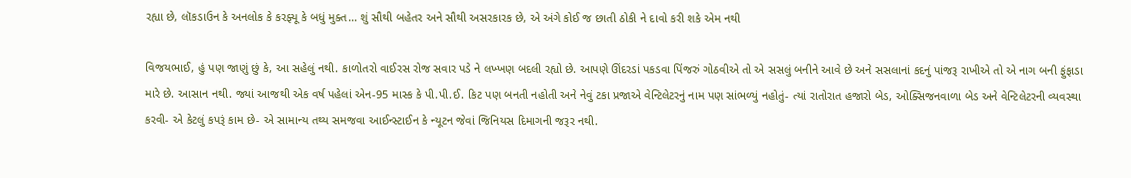રહ્યા છે, લૉકડાઉન કે અનલોક કે કરફ્યૂ કે બધું મુક્ત… શું સૌથી બહેતર અને સૌથી અસરકારક છે, એ અંગે કોઈ જ છાતી ઠોકી ને દાવો કરી શકે એમ નથી

વિજયભાઈ, હું પણ જાણું છું કે, આ સહેલું નથી. કાળોતરો વાઈરસ રોજ સવાર પડે ને લખ્ખણ બદલી રહ્યો છે. આપણે ઊંદરડાં પકડવા પિંજરું ગોઠવીએ તો એ સસલું બનીને આવે છે અને સસલાનાં કદનું પાંજરૂ રાખીએ તો એ નાગ બની ફુંફાડા મારે છે. આસાન નથી. જ્યાં આજથી એક વર્ષ પહેલાં એન-95 માસ્ક કે પી.પી.ઈ. કિટ પણ બનતી નહોતી અને નેવું ટકા પ્રજાએ વેન્ટિલેટરનું નામ પણ સાંભળ્યું નહોતું- ત્યાં રાતોરાત હજારો બેડ, ઓક્સિજનવાળા બેડ અને વેન્ટિલેટરની વ્યવસ્થા કરવી- એ કેટલું કપરૂં કામ છે- એ સામાન્ય તથ્ય સમજવા આઈન્સ્ટાઈન કે ન્યૂટન જેવાં જિનિયસ દિમાગની જરૂર નથી.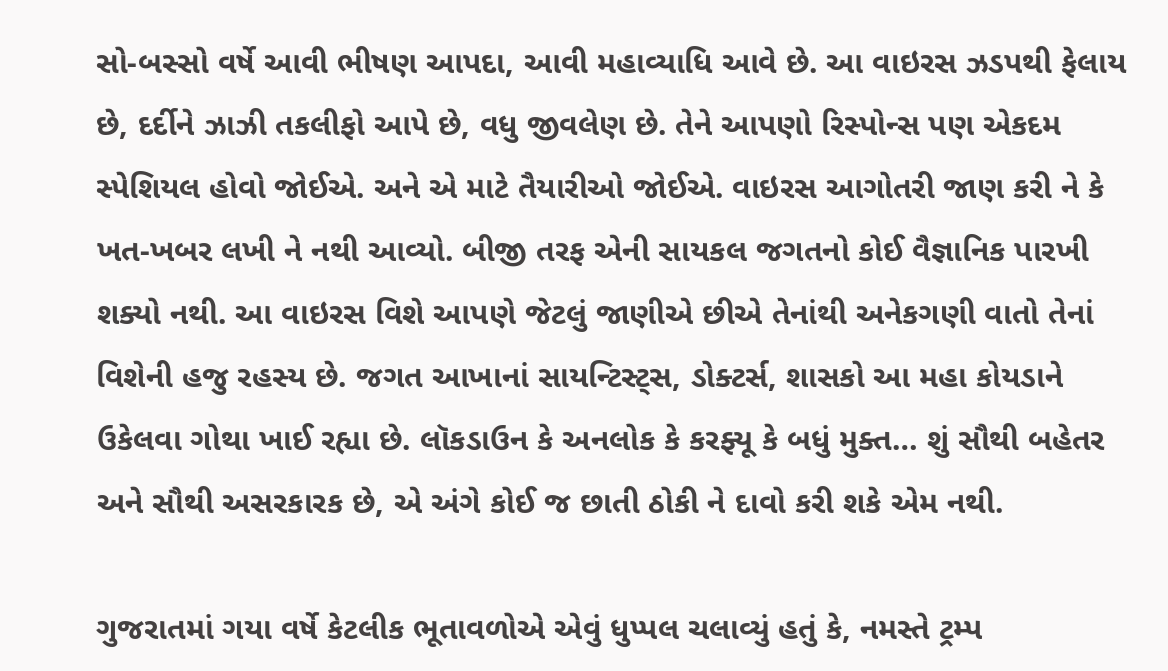સો-બસ્સો વર્ષે આવી ભીષણ આપદા, આવી મહાવ્યાધિ આવે છે. આ વાઇરસ ઝડપથી ફેલાય છે, દર્દીને ઝાઝી તકલીફો આપે છે, વધુ જીવલેણ છે. તેને આપણો રિસ્પોન્સ પણ એકદમ સ્પેશિયલ હોવો જોઈએ. અને એ માટે તૈયારીઓ જોઈએ. વાઇરસ આગોતરી જાણ કરી ને કે ખત-ખબર લખી ને નથી આવ્યો. બીજી તરફ એની સાયકલ જગતનો કોઈ વૈજ્ઞાનિક પારખી શક્યો નથી. આ વાઇરસ વિશે આપણે જેટલું જાણીએ છીએ તેનાંથી અનેકગણી વાતો તેનાં વિશેની હજુ રહસ્ય છે. જગત આખાનાં સાયન્ટિસ્ટ્સ, ડોક્ટર્સ, શાસકો આ મહા કોયડાને ઉકેલવા ગોથા ખાઈ રહ્યા છે. લૉકડાઉન કે અનલોક કે કરફ્યૂ કે બધું મુક્ત… શું સૌથી બહેતર અને સૌથી અસરકારક છે, એ અંગે કોઈ જ છાતી ઠોકી ને દાવો કરી શકે એમ નથી.

ગુજરાતમાં ગયા વર્ષે કેટલીક ભૂતાવળોએ એવું ધુપ્પલ ચલાવ્યું હતું કે, નમસ્તે ટ્રમ્પ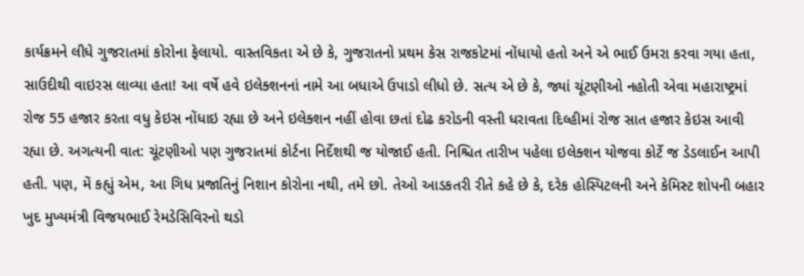કાર્યક્રમને લીધે ગુજરાતમાં કોરોના ફેલાયો. વાસ્તવિકતા એ છે કે, ગુજરાતનો પ્રથમ કેસ રાજકોટમાં નોંધાયો હતો અને એ ભાઈ ઉમરા કરવા ગયા હતા, સાઉદીથી વાઇરસ લાવ્યા હતા! આ વર્ષે હવે ઇલેક્શનનાં નામે આ બધાએ ઉપાડો લીધો છે. સત્ય એ છે કે, જ્યાં ચૂંટણીઓ નહોતી એવા મહારાષ્ટ્રમાં રોજ 55 હજાર કરતા વધુ કેઇસ નોંધાઇ રહ્યા છે અને ઇલેક્શન નહીં હોવા છતાં દોઢ કરોડની વસ્તી ધરાવતા દિલ્હીમાં રોજ સાત હજાર કેઇસ આવી રહ્યા છે. અગત્યની વાત: ચૂંટણીઓ પણ ગુજરાતમાં કોર્ટના નિર્દેશથી જ યોજાઈ હતી. નિશ્ચિત તારીખ પહેલા ઇલેક્શન યોજવા કોર્ટે જ ડેડલાઈન આપી હતી. પણ, મેં કહ્યું એમ, આ ગિધ પ્રજાતિનું નિશાન કોરોના નથી, તમે છો. તેઓ આડકતરી રીતે કહે છે કે, દરેક હોસ્પિટલની અને કેમિસ્ટ શોપની બહાર ખુદ મુખ્યમંત્રી વિજયભાઈ રેમડેસિવિરનો થડો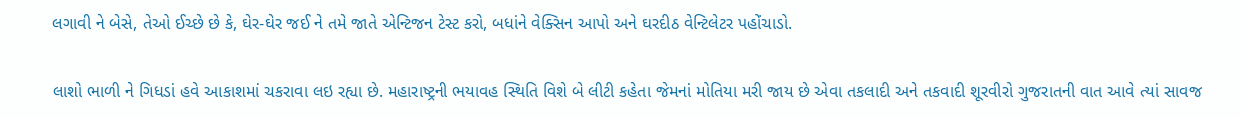લગાવી ને બેસે, તેઓ ઈચ્છે છે કે, ઘેર-ઘેર જઈ ને તમે જાતે એન્ટિજન ટેસ્ટ કરો, બધાંને વેક્સિન આપો અને ઘરદીઠ વેન્ટિલેટર પહોંચાડો.

લાશો ભાળી ને ગિધડાં હવે આકાશમાં ચકરાવા લઇ રહ્યા છે. મહારાષ્ટ્રની ભયાવહ સ્થિતિ વિશે બે લીટી કહેતા જેમનાં મોતિયા મરી જાય છે એવા તકલાદી અને તકવાદી શૂરવીરો ગુજરાતની વાત આવે ત્યાં સાવજ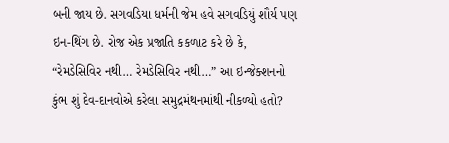બની જાય છે. સગવડિયા ધર્મની જેમ હવે સગવડિયું શૌર્ય પણ ઇન-થિંગ છે. રોજ એક પ્રજાતિ કકળાટ કરે છે કે, “રેમડેસિવિર નથી… રેમડેસિવિર નથી…” આ ઇન્જેક્શનનો કુંભ શું દેવ-દાનવોએ કરેલા સમુદ્રમંથનમાંથી નીકળ્યો હતો?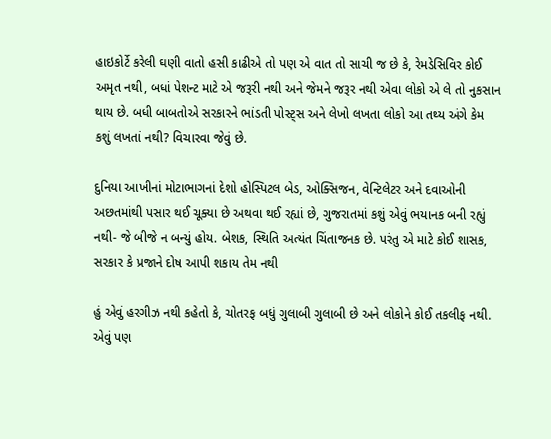હાઇકોર્ટે કરેલી ઘણી વાતો હસી કાઢીએ તો પણ એ વાત તો સાચી જ છે કે, રેમડેસિવિર કોઈ અમૃત નથી, બધાં પેશન્ટ માટે એ જરૂરી નથી અને જેમને જરૂર નથી એવા લોકો એ લે તો નુકસાન થાય છે. બધી બાબતોએ સરકારને ભાંડતી પોસ્ટ્સ અને લેખો લખતા લોકો આ તથ્ય અંગે કેમ કશું લખતાં નથી? વિચારવા જેવું છે.

દુનિયા આખીનાં મોટાભાગનાં દેશો હોસ્પિટલ બેડ, ઓક્સિજન, વેન્ટિલેટર અને દવાઓની અછતમાંથી પસાર થઈ ચૂક્યા છે અથવા થઈ રહ્યાં છે, ગુજરાતમાં કશું એવું ભયાનક બની રહ્યું નથી- જે બીજે ન બન્યું હોય. બેશક, સ્થિતિ અત્યંત ચિંતાજનક છે. પરંતુ એ માટે કોઈ શાસક, સરકાર કે પ્રજાને દોષ આપી શકાય તેમ નથી

હું એવું હરગીઝ નથી કહેતો કે, ચોતરફ બધું ગુલાબી ગુલાબી છે અને લોકોને કોઈ તકલીફ નથી. એવું પણ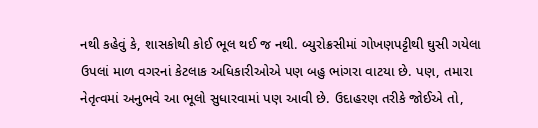નથી કહેવું કે, શાસકોથી કોઈ ભૂલ થઈ જ નથી. બ્યુરોક્રસીમાં ગોખણપટ્ટીથી ઘુસી ગયેલા ઉપલાં માળ વગરનાં કેટલાક અધિકારીઓએ પણ બહુ ભાંગરા વાટયા છે. પણ, તમારા નેતૃત્વમાં અનુભવે આ ભૂલો સુધારવામાં પણ આવી છે. ઉદાહરણ તરીકે જોઈએ તો,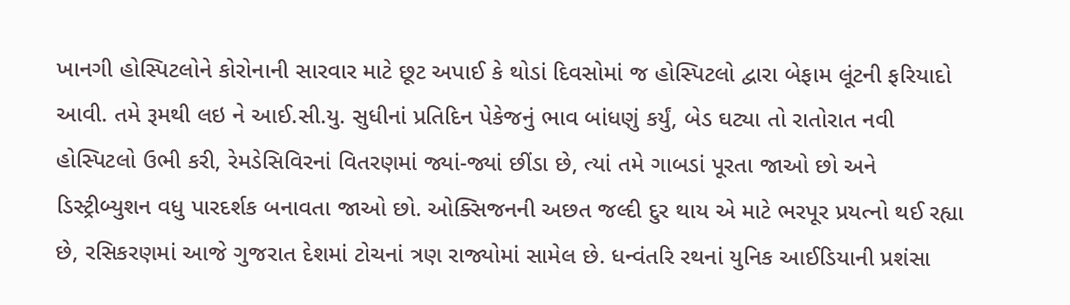ખાનગી હોસ્પિટલોને કોરોનાની સારવાર માટે છૂટ અપાઈ કે થોડાં દિવસોમાં જ હોસ્પિટલો દ્વારા બેફામ લૂંટની ફરિયાદો આવી. તમે રૂમથી લઇ ને આઈ.સી.યુ. સુધીનાં પ્રતિદિન પેકેજનું ભાવ બાંધણું કર્યું, બેડ ઘટ્યા તો રાતોરાત નવી હોસ્પિટલો ઉભી કરી, રેમડેસિવિરનાં વિતરણમાં જ્યાં-જ્યાં છીંડા છે, ત્યાં તમે ગાબડાં પૂરતા જાઓ છો અને ડિસ્ટ્રીબ્યુશન વધુ પારદર્શક બનાવતા જાઓ છો. ઓક્સિજનની અછત જલ્દી દુર થાય એ માટે ભરપૂર પ્રયત્નો થઈ રહ્યા છે, રસિકરણમાં આજે ગુજરાત દેશમાં ટોચનાં ત્રણ રાજ્યોમાં સામેલ છે. ધન્વંતરિ રથનાં યુનિક આઈડિયાની પ્રશંસા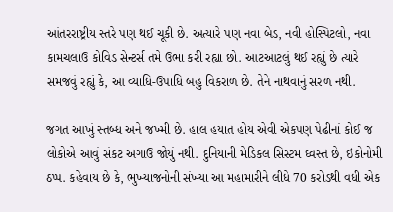આંતરરાષ્ટ્રીય સ્તરે પણ થઈ ચૂકી છે. અત્યારે પણ નવા બેડ, નવી હોસ્પિટલો, નવા કામચલાઉ કોવિડ સેન્ટર્સ તમે ઉભા કરી રહ્યા છો. આટઆટલું થઈ રહ્યું છે ત્યારે સમજવું રહ્યું કે, આ વ્યાધિ-ઉપાધિ બહુ વિકરાળ છે. તેને નાથવાનું સરળ નથી.

જગત આખું સ્તબ્ધ અને જખ્મી છે. હાલ હયાત હોય એવી એકપણ પેઢીનાં કોઈ જ લોકોએ આવું સંકટ અગાઉ જોયું નથી. દુનિયાની મેડિકલ સિસ્ટમ ઘ્વસ્ત છે, ઇકોનોમી ઠપ્પ. કહેવાય છે કે, ભુખ્યાજનોની સંખ્યા આ મહામારીને લીધે 70 કરોડથી વધી એક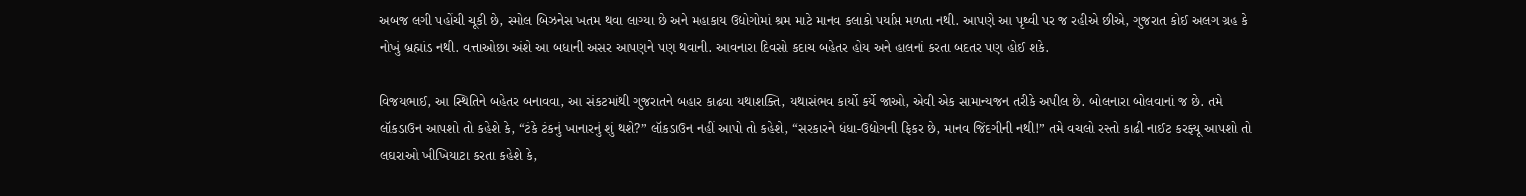અબજ લગી પહોંચી ચૂકી છે, સ્મોલ બિઝનેસ ખતમ થવા લાગ્યા છે અને મહાકાય ઉદ્યોગોમાં શ્રમ માટે માનવ કલાકો પર્યાપ્ત મળતા નથી. આપણે આ પૃથ્વી પર જ રહીએ છીએ, ગુજરાત કોઈ અલગ ગ્રહ કે નોખું બ્રહ્માંડ નથી. વત્તાઓછા અંશે આ બધાની અસર આપણને પણ થવાની. આવનારા દિવસો કદાચ બહેતર હોય અને હાલનાં કરતા બદતર પણ હોઈ શકે.

વિજયભાઈ, આ સ્થિતિને બહેતર બનાવવા, આ સંકટમાંથી ગુજરાતને બહાર કાઢવા યથાશક્તિ, યથાસંભવ કાર્યો કર્યે જાઓ, એવી એક સામાન્યજન તરીકે અપીલ છે. બોલનારા બોલવાનાં જ છે. તમે લૉકડાઉન આપશો તો કહેશે કે, “ટંકે ટંકનું ખાનારનું શું થશે?” લૉકડાઉન નહીં આપો તો કહેશે, “સરકારને ધંધા-ઉદ્યોગની ફિકર છે, માનવ જિંદગીની નથી!” તમે વચલો રસ્તો કાઢી નાઈટ કરફ્યૂ આપશો તો લઘરાઓ ખીખિયાટા કરતા કહેશે કે,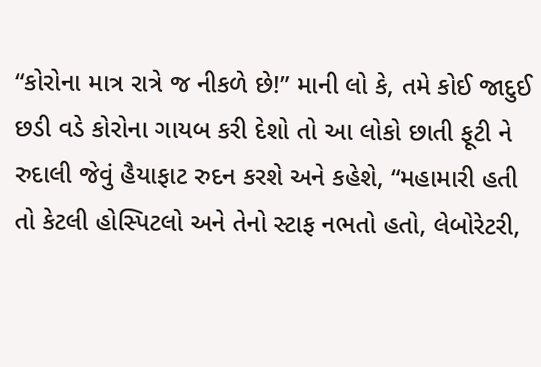“કોરોના માત્ર રાત્રે જ નીકળે છે!” માની લો કે, તમે કોઈ જાદુઈ છડી વડે કોરોના ગાયબ કરી દેશો તો આ લોકો છાતી ફૂટી ને રુદાલી જેવું હૈયાફાટ રુદન કરશે અને કહેશે, “મહામારી હતી તો કેટલી હોસ્પિટલો અને તેનો સ્ટાફ નભતો હતો, લેબોરેટરી,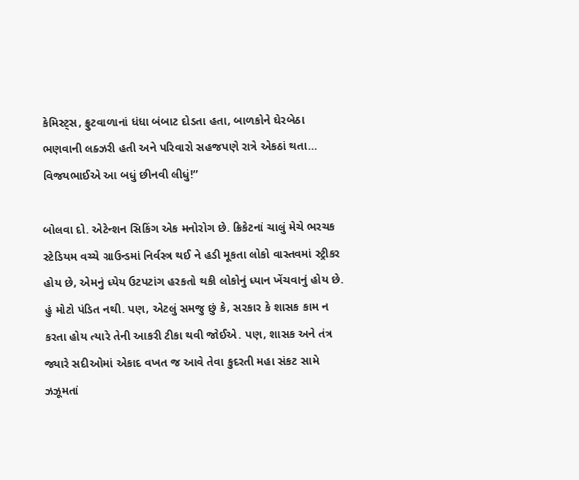કેમિસ્ટ્સ, ફ્રુટવાળાનાં ધંધા બંબાટ દોડતા હતા, બાળકોને ઘેરબેઠા ભણવાની લક્ઝરી હતી અને પરિવારો સહજપણે રાત્રે એકઠાં થતા… વિજયભાઈએ આ બધું છીનવી લીધું!”

બોલવા દો. એટેન્શન સિકિંગ એક મનોરોગ છે. ક્રિકેટનાં ચાલું મેચે ભરચક સ્ટેડિયમ વચ્ચે ગ્રાઉન્ડમાં નિર્વસ્ત્ર થઈ ને હડી મૂકતા લોકો વાસ્તવમાં સ્ટ્રીકર હોય છે, એમનું ધ્યેય ઉટપટાંગ હરકતો થકી લોકોનું ધ્યાન ખેંચવાનું હોય છે. હું મોટો પંડિત નથી. પણ, એટલું સમજુ છું કે, સરકાર કે શાસક કામ ન કરતા હોય ત્યારે તેની આકરી ટીકા થવી જોઈએ. પણ, શાસક અને તંત્ર જ્યારે સદીઓમાં એકાદ વખત જ આવે તેવા કુદરતી મહા સંકટ સામે ઝઝૂમતાં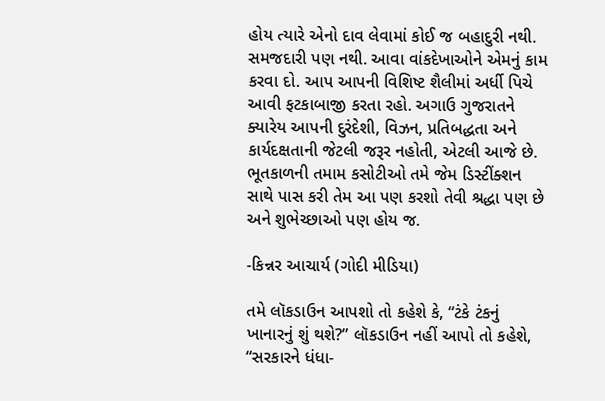હોય ત્યારે એનો દાવ લેવામાં કોઈ જ બહાદુરી નથી. સમજદારી પણ નથી. આવા વાંકદેખાઓને એમનું કામ કરવા દો. આપ આપની વિશિષ્ટ શૈલીમાં અર્ધી પિચે આવી ફટકાબાજી કરતા રહો. અગાઉ ગુજરાતને ક્યારેય આપની દુરંદેશી, વિઝન, પ્રતિબદ્ધતા અને કાર્યદક્ષતાની જેટલી જરૂર નહોતી, એટલી આજે છે. ભૂતકાળની તમામ કસોટીઓ તમે જેમ ડિસ્ટીંક્શન સાથે પાસ કરી તેમ આ પણ કરશો તેવી શ્રદ્ધા પણ છે અને શુભેચ્છાઓ પણ હોય જ.

-કિન્નર આચાર્ય (ગોદી મીડિયા)

તમે લૉકડાઉન આપશો તો કહેશે કે, “ટંકે ટંકનું ખાનારનું શું થશે?” લૉકડાઉન નહીં આપો તો કહેશે, “સરકારને ધંધા-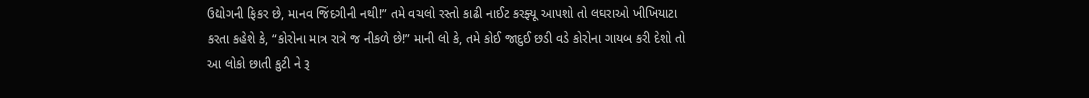ઉદ્યોગની ફિકર છે, માનવ જિંદગીની નથી!” તમે વચલો રસ્તો કાઢી નાઈટ કરફ્યૂ આપશો તો લઘરાઓ ખીખિયાટા કરતા કહેશે કે, “કોરોના માત્ર રાત્રે જ નીકળે છે!” માની લો કે, તમે કોઈ જાદુઈ છડી વડે કોરોના ગાયબ કરી દેશો તો આ લોકો છાતી કુટી ને રૂ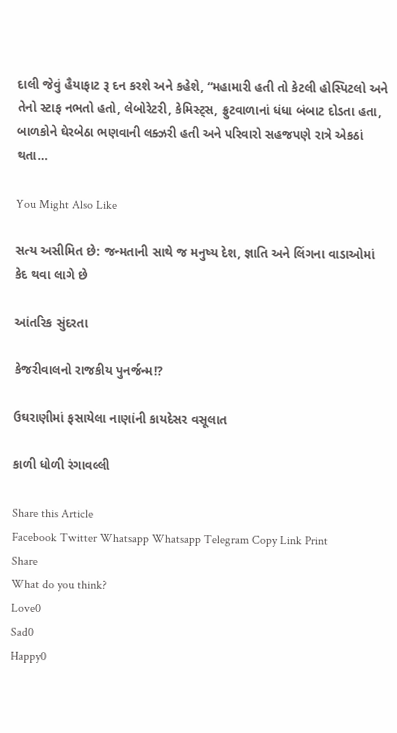દાલી જેવું હૈયાફાટ રૂ દન કરશે અને કહેશે, “મહામારી હતી તો કેટલી હોસ્પિટલો અને તેનો સ્ટાફ નભતો હતો, લેબોરેટરી, કેમિસ્ટ્સ, ફ્રુટવાળાનાં ધંધા બંબાટ દોડતા હતા, બાળકોને ઘેરબેઠા ભણવાની લક્ઝરી હતી અને પરિવારો સહજપણે રાત્રે એકઠાં થતા…

You Might Also Like

સત્ય અસીમિત છે: જન્મતાની સાથે જ મનુષ્ય દેશ, જ્ઞાતિ અને લિંગના વાડાઓમાં કેદ થવા લાગે છે

આંતરિક સુંદરતા

કેજરીવાલનો રાજકીય પુનર્જન્મ!?

ઉઘરાણીમાં ફસાયેલા નાણાંની કાયદેસર વસૂલાત

કાળી ધોળી રંગાવલ્લી

Share this Article
Facebook Twitter Whatsapp Whatsapp Telegram Copy Link Print
Share
What do you think?
Love0
Sad0
Happy0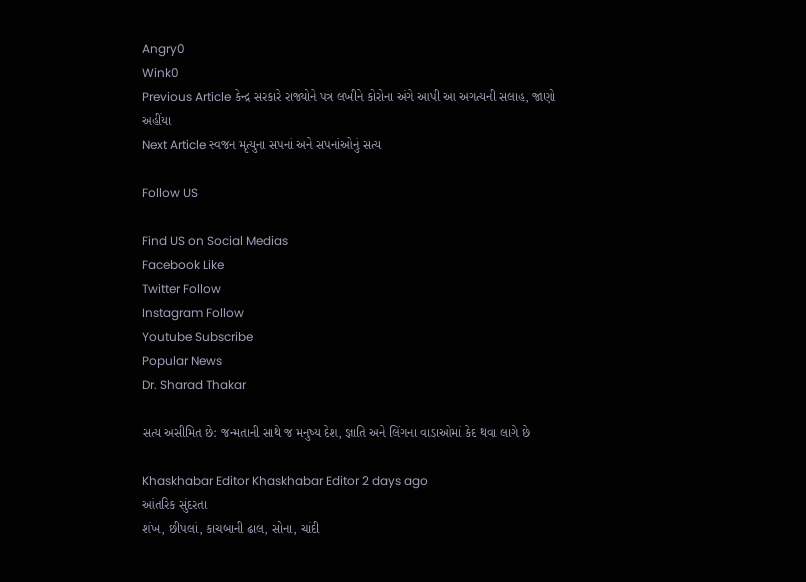Angry0
Wink0
Previous Article કેન્દ્ર સરકારે રાજ્યોને પત્ર લખીને કોરોના અંગે આપી આ અગત્યની સલાહ, જાણો અહીંયા
Next Article સ્વજન મૃત્યુના સપનાં અને સપનાંઓનું સત્ય

Follow US

Find US on Social Medias
Facebook Like
Twitter Follow
Instagram Follow
Youtube Subscribe
Popular News
Dr. Sharad Thakar

સત્ય અસીમિત છે: જન્મતાની સાથે જ મનુષ્ય દેશ, જ્ઞાતિ અને લિંગના વાડાઓમાં કેદ થવા લાગે છે

Khaskhabar Editor Khaskhabar Editor 2 days ago
આંતરિક સુંદરતા
શંખ, છીપલાં, કાચબાની ઢાલ, સોના, ચાંદી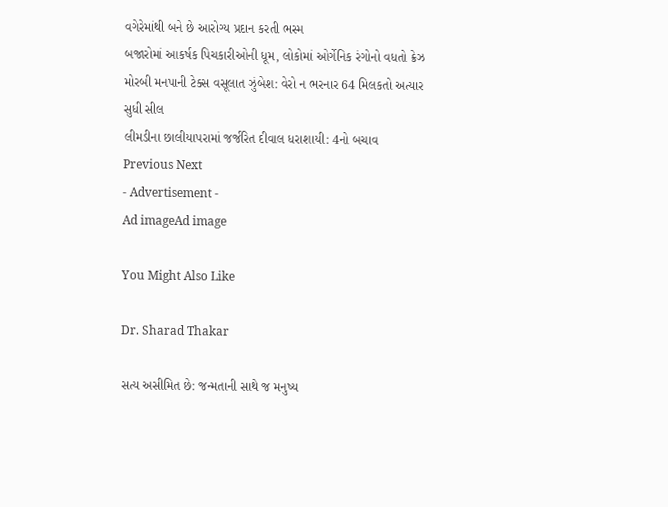વગેરેમાંથી બને છે આરોગ્ય પ્રદાન કરતી ભસ્મ
બજારોમાં આકર્ષક પિચકારીઓની ધૂમ, લોકોમાં ઓર્ગેનિક રંગોનો વધતો ક્રેઝ
મોરબી મનપાની ટેક્સ વસૂલાત ઝુંબેશ: વેરો ન ભરનાર 64 મિલકતો અત્યાર સુધી સીલ
લીમડીના છાલીયાપરામાં જર્જરિત દીવાલ ધરાશાયી: 4નો બચાવ
Previous Next
- Advertisement -
Ad imageAd image

You Might Also Like

Dr. Sharad Thakar

સત્ય અસીમિત છે: જન્મતાની સાથે જ મનુષ્ય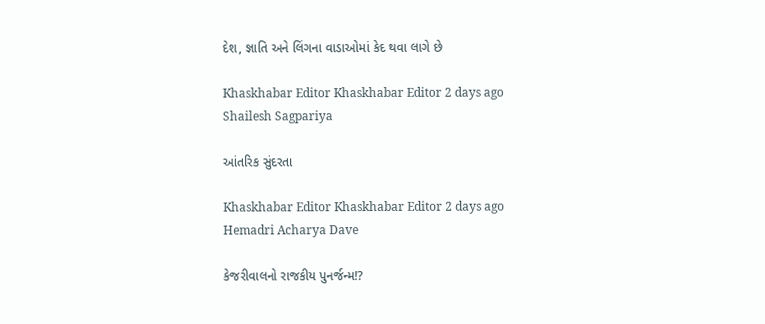દેશ, જ્ઞાતિ અને લિંગના વાડાઓમાં કેદ થવા લાગે છે

Khaskhabar Editor Khaskhabar Editor 2 days ago
Shailesh Sagpariya

આંતરિક સુંદરતા

Khaskhabar Editor Khaskhabar Editor 2 days ago
Hemadri Acharya Dave

કેજરીવાલનો રાજકીય પુનર્જન્મ!?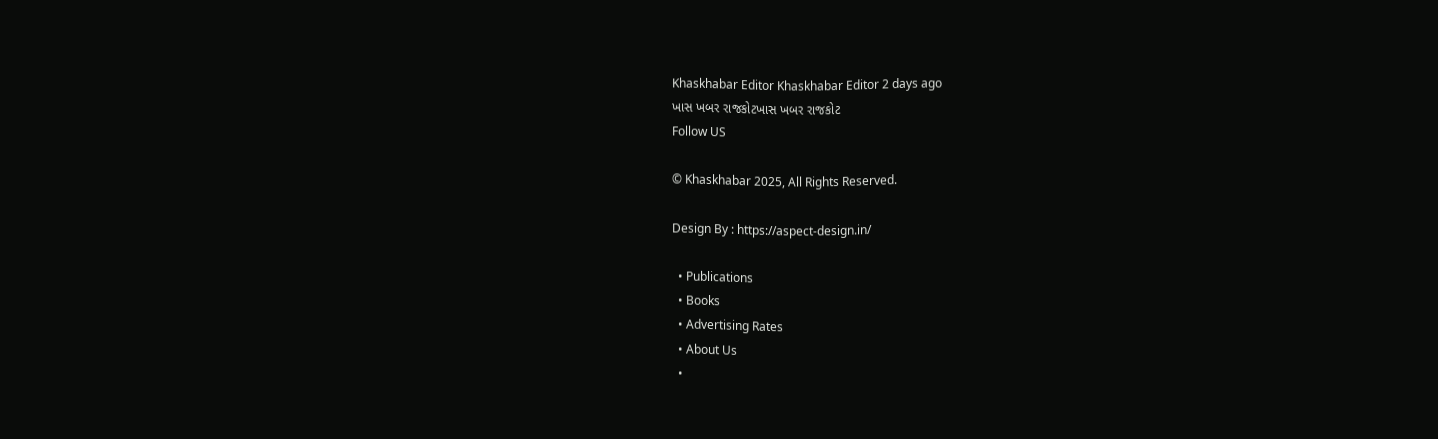Khaskhabar Editor Khaskhabar Editor 2 days ago
ખાસ ખબર રાજકોટખાસ ખબર રાજકોટ
Follow US

© Khaskhabar 2025, All Rights Reserved.

Design By : https://aspect-design.in/

  • Publications
  • Books
  • Advertising Rates
  • About Us
  •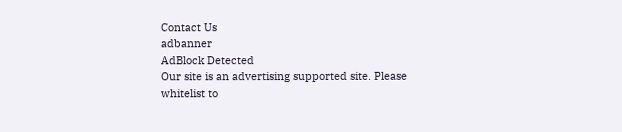Contact Us
adbanner
AdBlock Detected
Our site is an advertising supported site. Please whitelist to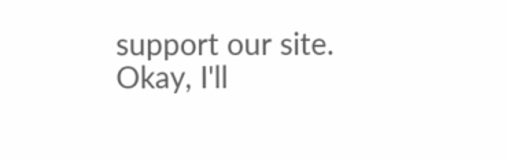support our site.
Okay, I'll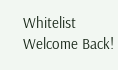Whitelist
Welcome Back!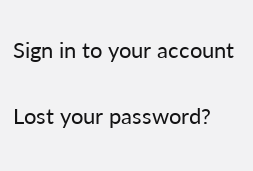Sign in to your account

Lost your password?